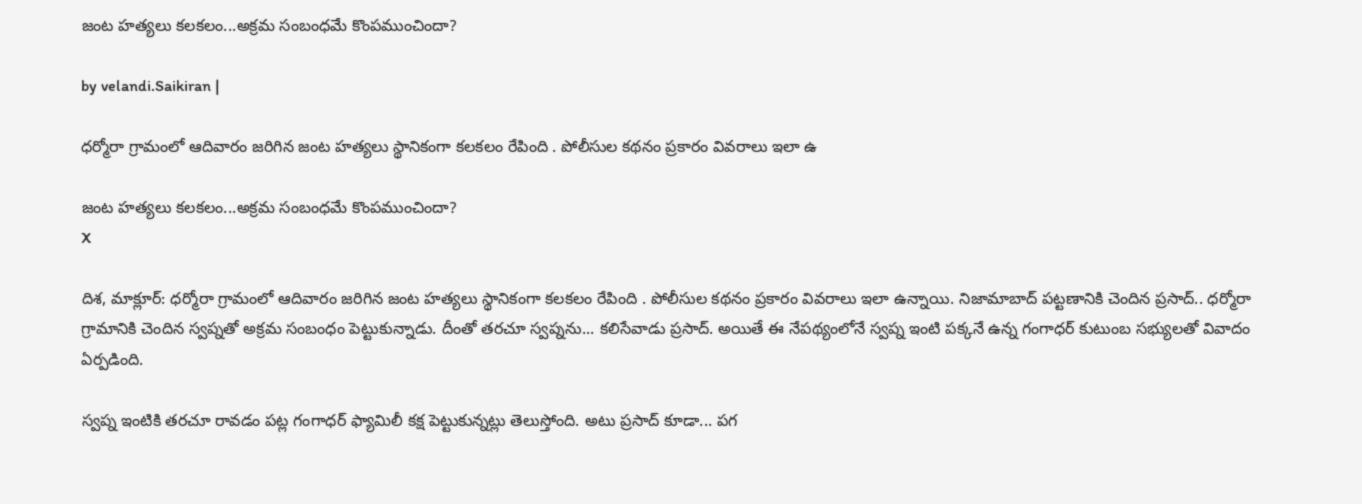జంట హత్యలు కలకలం...అక్రమ సంబంధమే కొంపముంచిందా?

by velandi.Saikiran |

ధర్మోరా గ్రామంలో ఆదివారం జరిగిన జంట హత్యలు స్థానికంగా కలకలం రేపింది . పోలీసుల కథనం ప్రకారం వివరాలు ఇలా ఉ

జంట హత్యలు కలకలం...అక్రమ సంబంధమే కొంపముంచిందా?
X

దిశ, మాక్లూర్: ధర్మోరా గ్రామంలో ఆదివారం జరిగిన జంట హత్యలు స్థానికంగా కలకలం రేపింది . పోలీసుల కథనం ప్రకారం వివరాలు ఇలా ఉన్నాయి. నిజామాబాద్ పట్టణానికి చెందిన ప్రసాద్.. ధర్మోరా గ్రామానికి చెందిన స్వప్నతో అక్రమ సంబంధం పెట్టుకున్నాడు. దీంతో తరచూ స్వప్నను... కలిసేవాడు ప్రసాద్. అయితే ఈ నేపథ్యంలోనే స్వప్న ఇంటి పక్కనే ఉన్న గంగాధర్ కుటుంబ సభ్యులతో వివాదం ఏర్పడింది.

స్వప్న ఇంటికి తరచూ రావడం పట్ల గంగాధర్ ఫ్యామిలీ కక్ష పెట్టుకున్నట్లు తెలుస్తోంది. అటు ప్రసాద్ కూడా... పగ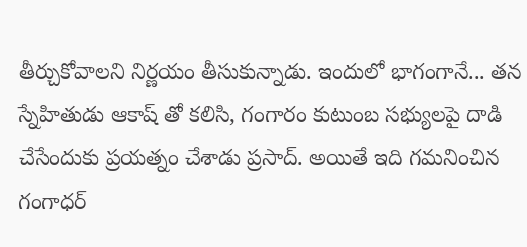తీర్చుకోవాలని నిర్ణయం తీసుకున్నాడు. ఇందులో భాగంగానే... తన స్నేహితుడు ఆకాష్ తో కలిసి, గంగారం కుటుంబ సభ్యులపై దాడి చేసేందుకు ప్రయత్నం చేశాడు ప్రసాద్. అయితే ఇది గమనించిన గంగాధర్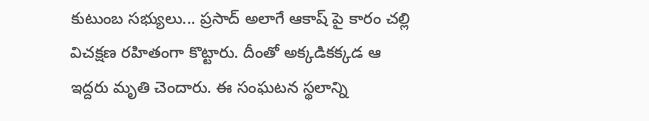కుటుంబ సభ్యులు... ప్రసాద్ అలాగే ఆకాష్ పై కారం చల్లి విచక్షణ రహితంగా కొట్టారు. దీంతో అక్కడికక్కడ ఆ ఇద్దరు మృతి చెందారు. ఈ సంఘటన స్థలాన్ని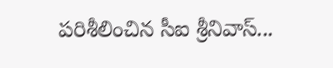పరిశీలించిన సీఐ శ్రీనివాస్...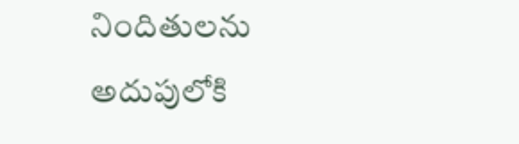నిందితులను అదుపులోకి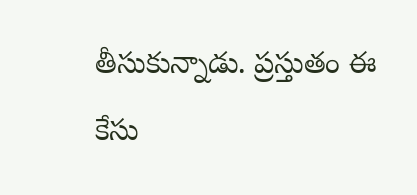తీసుకున్నాడు. ప్రస్తుతం ఈ కేసు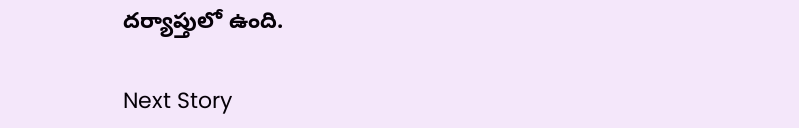దర్యాప్తులో ఉంది.

Next Story